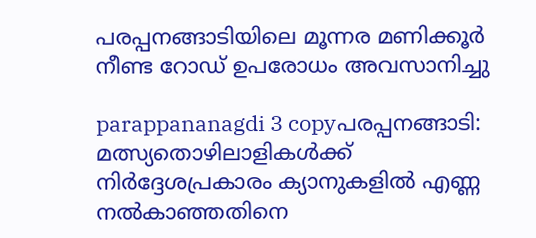പരപ്പനങ്ങാടിയിലെ മൂന്നര മണിക്കൂര്‍ നീണ്ട റോഡ് ഉപരോധം അവസാനിച്ചു

parappananagdi 3 copyപരപ്പനങ്ങാടി:  മത്സ്യതൊഴിലാളികള്‍ക്ക് നിര്‍ദ്ദേശപ്രകാരം ക്യാനുകളില്‍ എണ്ണ നല്‍കാഞ്ഞതിനെ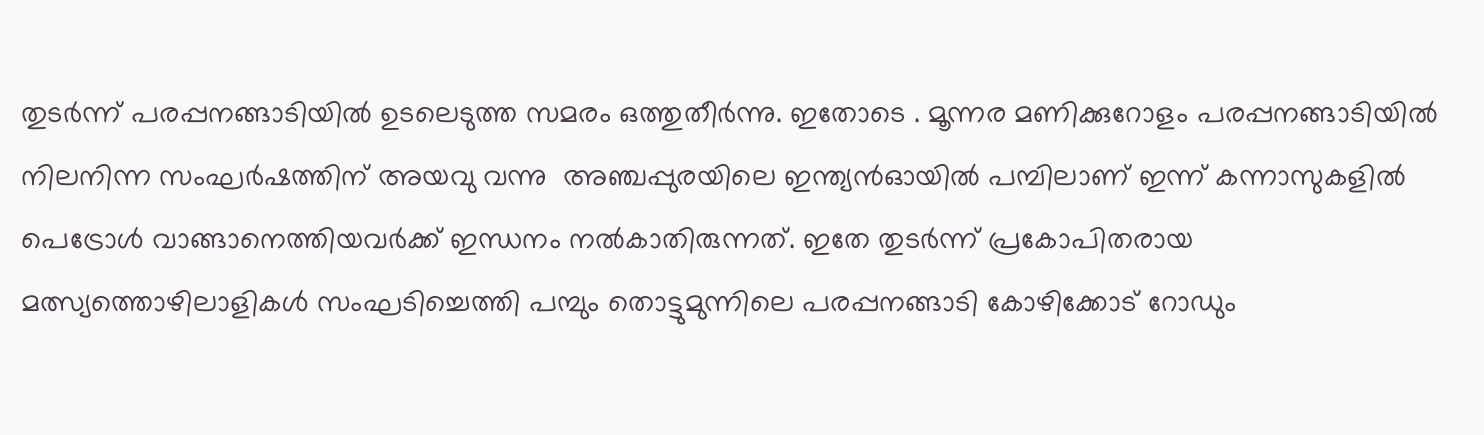തുടര്‍ന്ന് പരപ്പനങ്ങാടിയില്‍ ഉടലെടുത്ത സമരം ഒത്തുതീര്‍ന്നു. ഇതോടെ . മൂന്നര മണിക്കുറോളം പരപ്പനങ്ങാടിയില്‍ നിലനിന്ന സംഘര്‍ഷത്തിന് അയവു വന്നു  അഞ്ചപ്പുരയിലെ ഇന്ത്യന്‍ഓയില്‍ പമ്പിലാണ് ഇന്ന് കന്നാസുകളില്‍ പെട്രോള്‍ വാങ്ങാനെത്തിയവര്‍ക്ക് ഇന്ധനം നല്‍കാതിരുന്നത്. ഇതേ തുടര്‍ന്ന് പ്രകോപിതരായ മത്സ്യത്തൊഴിലാളികള്‍ സംഘടിച്ചെത്തി പമ്പും തൊട്ടുമുന്നിലെ പരപ്പനങ്ങാടി കോഴിക്കോട് റോഡും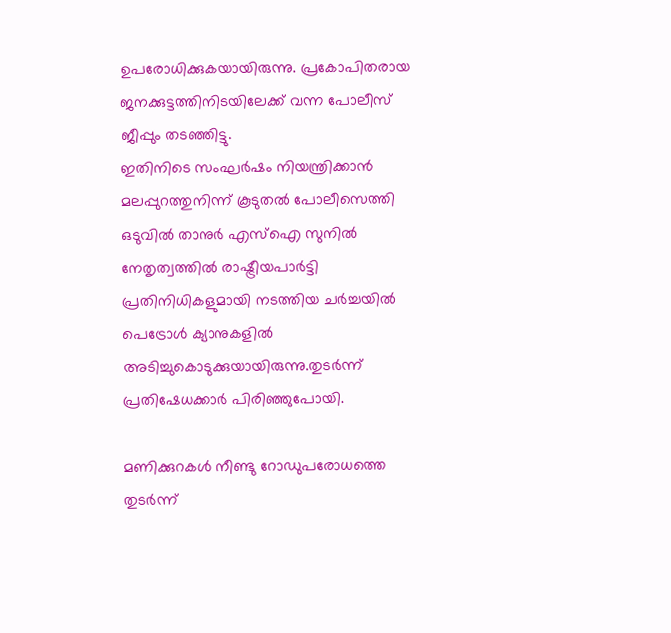ഉപരോധിക്കുകയായിരുന്നു. പ്രകോപിതരായ ജനക്കുട്ടത്തിനിടയിലേക്ക് വന്ന പോലീസ് ജീപ്പും തടഞ്ഞിട്ടു.
ഇതിനിടെ സംഘര്‍ഷം നിയന്ത്രിക്കാന്‍ മലപ്പുറത്തുനിന്ന് കൂടുതല്‍ പോലീസെത്തി ഒടുവില്‍ താനുര്‍ എസ്‌ഐ സുനില്‍ നേതൃത്വത്തില്‍ രാഷ്ട്രീയപാര്‍ട്ടി പ്രതിനിധികളുമായി നടത്തിയ ചര്‍ച്ചയില്‍ പെട്രോള്‍ ക്യാനുകളില്‍ അടിച്ചുകൊടുക്കുയായിരുന്നു.തുടര്‍ന്ന് പ്രതിഷേധക്കാര്‍ പിരിഞ്ഞുപോയി.

മണിക്കുറകള്‍ നീണ്ടു റോഡുപരോധത്തെ തുടര്‍ന്ന്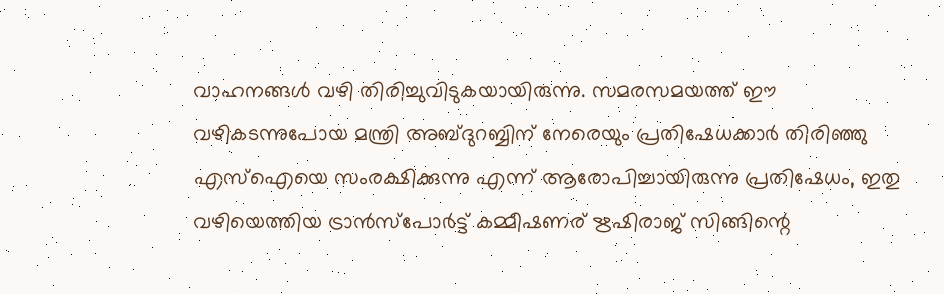വാഹനങ്ങള്‍ വഴി തിരിച്ചുവിടുകയായിരുന്നു. സമരസമയത്ത് ഈ വഴികടന്നുപോയ മന്ത്രി അബ്ദുറബ്ബിന് നേരെയും പ്രതിഷേധക്കാര്‍ തിരിഞ്ഞു എസ്‌ഐയെ സംരക്ഷിക്കുന്നു എന്ന് ആരോപിച്ചായിരുന്നു പ്രതിഷേധം, ഇതു വഴിയെത്തിയ ട്രാന്‍സ്‌പോര്‍ട്ട് കമ്മീഷണര് ഋഷിരാജ് സിങ്ങിന്റെ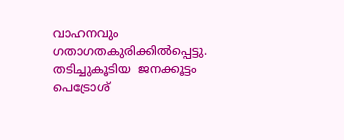വാഹനവും ഗതാഗതകുരിക്കില്‍പ്പെട്ടു.  തടിച്ചുകൂടിയ  ജനക്കൂട്ടം പെട്രോശ്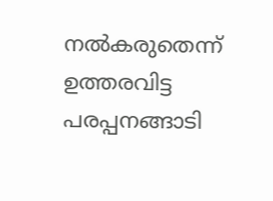നല്‍കരുതെന്ന് ഉത്തരവിട്ട പരപ്പനങ്ങാടി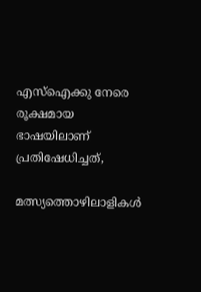എസ്‌ഐക്കു നേരെ രൂക്ഷമായ ഭാഷയിലാണ് പ്രതിഷേധിച്ചത്,

മത്സ്യത്തൊഴിലാളികള്‍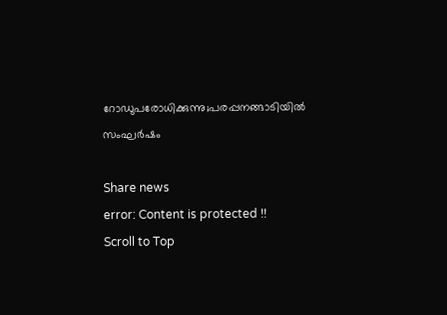റോഡുപരോധിക്കുന്നു;പരപ്പനങ്ങാടിയില്‍ സംഘര്‍ഷം

Share news
error: Content is protected !!
Scroll to Top